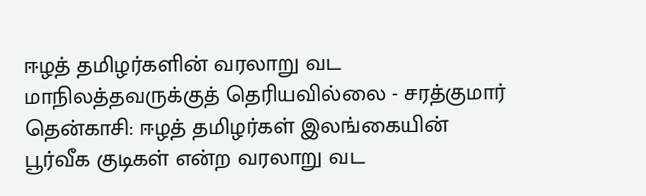ஈழத் தமிழர்களின் வரலாறு வட மாநிலத்தவருக்குத் தெரியவில்லை - சரத்குமார்
தென்காசி: ஈழத் தமிழர்கள் இலங்கையின் பூர்வீக குடிகள் என்ற வரலாறு வட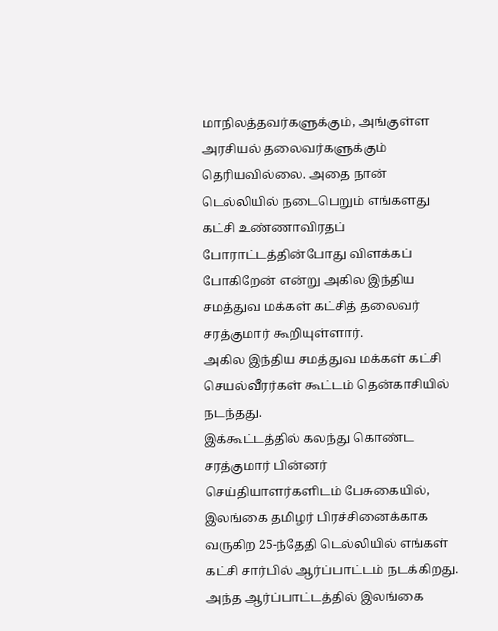மாநிலத்தவர்களுக்கும், அங்குள்ள அரசியல் தலைவர்களுக்கும் தெரியவில்லை. அதை நான் டெல்லியில் நடைபெறும் எங்களது கட்சி உண்ணாவிரதப் போராட்டத்தின்போது விளக்கப் போகிறேன் என்று அகில இந்திய சமத்துவ மக்கள் கட்சித் தலைவர் சரத்குமார் கூறியுள்ளார்.
அகில இந்திய சமத்துவ மக்கள் கட்சி செயல்வீரர்கள் கூட்டம் தென்காசியில் நடந்தது.
இக்கூட்டத்தில் கலந்து கொண்ட சரத்குமார் பின்னர் செய்தியாளர்களிடம் பேசுகையில்,
இலங்கை தமிழர் பிரச்சினைக்காக வருகிற 25-ந்தேதி டெல்லியில் எங்கள் கட்சி சார்பில் ஆர்ப்பாட்டம் நடக்கிறது. அந்த ஆர்ப்பாட்டத்தில் இலங்கை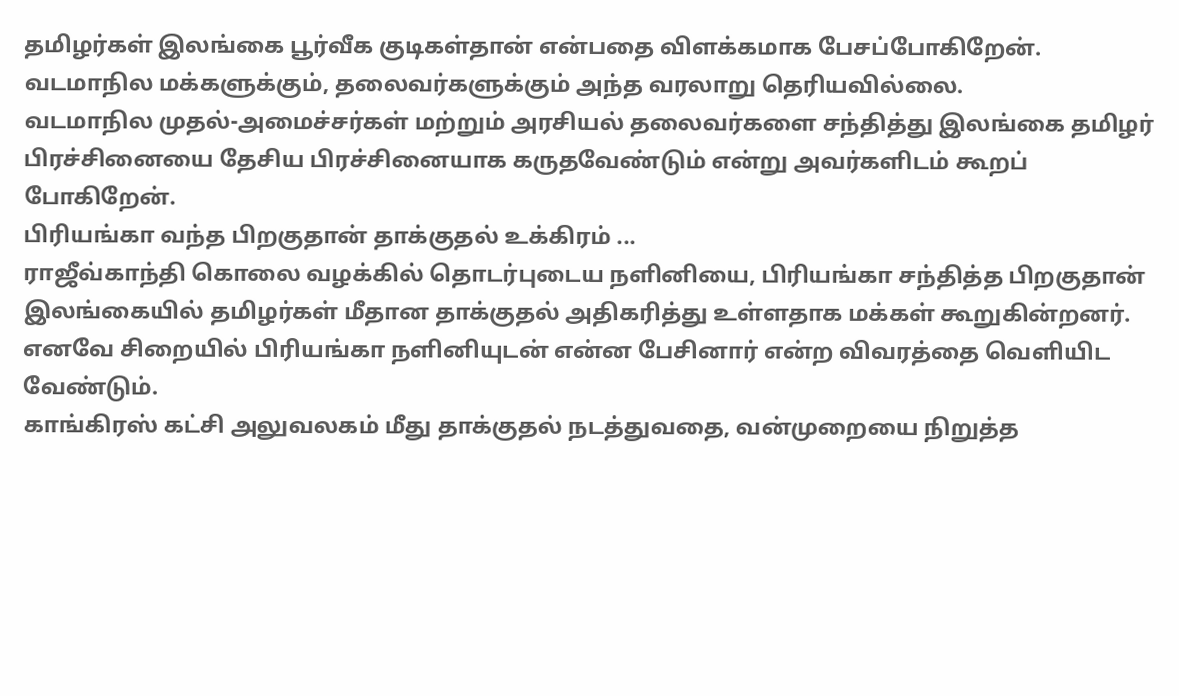தமிழர்கள் இலங்கை பூர்வீக குடிகள்தான் என்பதை விளக்கமாக பேசப்போகிறேன்.
வடமாநில மக்களுக்கும், தலைவர்களுக்கும் அந்த வரலாறு தெரியவில்லை.
வடமாநில முதல்-அமைச்சர்கள் மற்றும் அரசியல் தலைவர்களை சந்தித்து இலங்கை தமிழர் பிரச்சினையை தேசிய பிரச்சினையாக கருதவேண்டும் என்று அவர்களிடம் கூறப் போகிறேன்.
பிரியங்கா வந்த பிறகுதான் தாக்குதல் உக்கிரம் ...
ராஜீவ்காந்தி கொலை வழக்கில் தொடர்புடைய நளினியை, பிரியங்கா சந்தித்த பிறகுதான் இலங்கையில் தமிழர்கள் மீதான தாக்குதல் அதிகரித்து உள்ளதாக மக்கள் கூறுகின்றனர். எனவே சிறையில் பிரியங்கா நளினியுடன் என்ன பேசினார் என்ற விவரத்தை வெளியிட வேண்டும்.
காங்கிரஸ் கட்சி அலுவலகம் மீது தாக்குதல் நடத்துவதை, வன்முறையை நிறுத்த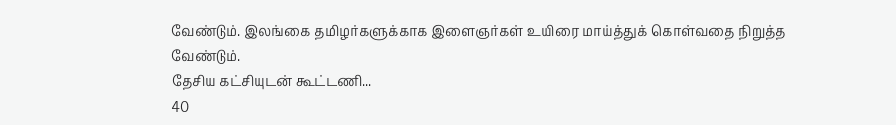வேண்டும். இலங்கை தமிழர்களுக்காக இளைஞர்கள் உயிரை மாய்த்துக் கொள்வதை நிறுத்த வேண்டும்.
தேசிய கட்சியுடன் கூட்டணி...
40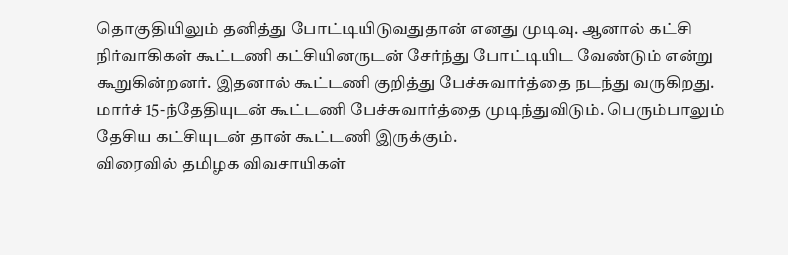தொகுதியிலும் தனித்து போட்டியிடுவதுதான் எனது முடிவு. ஆனால் கட்சி நிர்வாகிகள் கூட்டணி கட்சியினருடன் சேர்ந்து போட்டியிட வேண்டும் என்று கூறுகின்றனர். இதனால் கூட்டணி குறித்து பேச்சுவார்த்தை நடந்து வருகிறது.
மார்ச் 15-ந்தேதியுடன் கூட்டணி பேச்சுவார்த்தை முடிந்துவிடும். பெரும்பாலும் தேசிய கட்சியுடன் தான் கூட்டணி இருக்கும்.
விரைவில் தமிழக விவசாயிகள்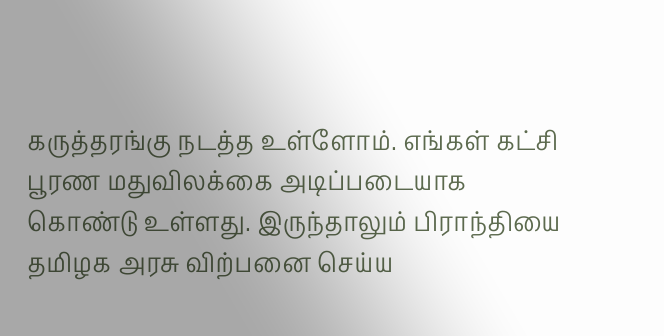கருத்தரங்கு நடத்த உள்ளோம். எங்கள் கட்சி பூரண மதுவிலக்கை அடிப்படையாக கொண்டு உள்ளது. இருந்தாலும் பிராந்தியை தமிழக அரசு விற்பனை செய்ய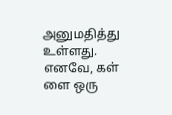அனுமதித்து உள்ளது.
எனவே, கள் ளை ஒரு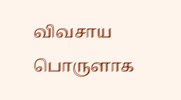விவசாய பொருளாக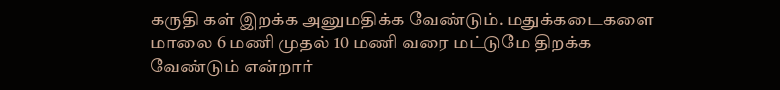கருதி கள் இறக்க அனுமதிக்க வேண்டும். மதுக்கடைகளை மாலை 6 மணி முதல் 10 மணி வரை மட்டுமே திறக்க வேண்டும் என்றார்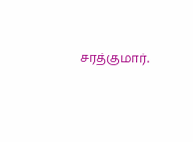சரத்குமார்.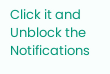Click it and Unblock the Notifications